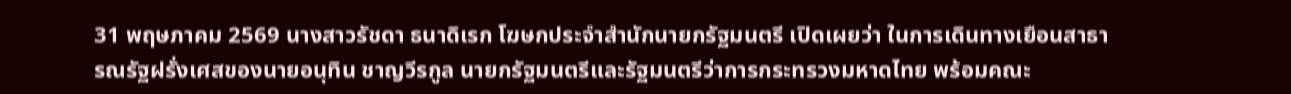31 พฤษภาคม 2569 นางสาวรัชดา ธนาดิเรก โฆษกประจำสำนักนายกรัฐมนตรี เปิดเผยว่า ในการเดินทางเยือนสาธารณรัฐฝรั่งเศสของนายอนุทิน ชาญวีรกูล นายกรัฐมนตรีและรัฐมนตรีว่าการกระทรวงมหาดไทย พร้อมคณะ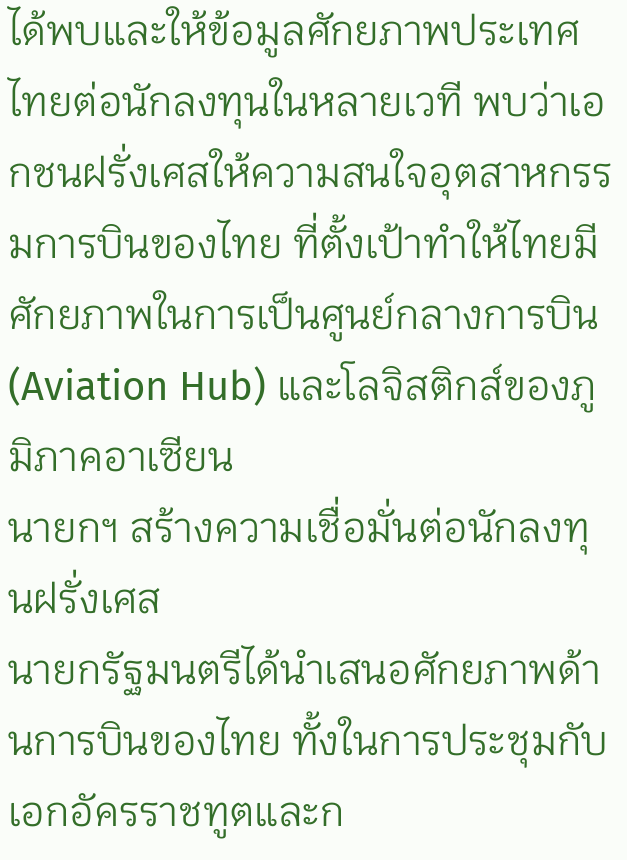ได้พบและให้ข้อมูลศักยภาพประเทศไทยต่อนักลงทุนในหลายเวที พบว่าเอกชนฝรั่งเศสให้ความสนใจอุตสาหกรรมการบินของไทย ที่ตั้งเป้าทำให้ไทยมีศักยภาพในการเป็นศูนย์กลางการบิน (Aviation Hub) และโลจิสติกส์ของภูมิภาคอาเซียน
นายกฯ สร้างความเชื่อมั่นต่อนักลงทุนฝรั่งเศส
นายกรัฐมนตรีได้นำเสนอศักยภาพด้านการบินของไทย ทั้งในการประชุมกับเอกอัครราชทูตและก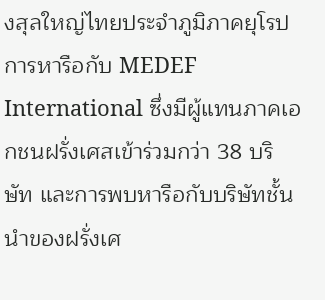งสุลใหญ่ไทยประจำภูมิภาคยุโรป การหารือกับ MEDEF International ซึ่งมีผู้แทนภาคเอกชนฝรั่งเศสเข้าร่วมกว่า 38 บริษัท และการพบหารือกับบริษัทชั้นนำของฝรั่งเศ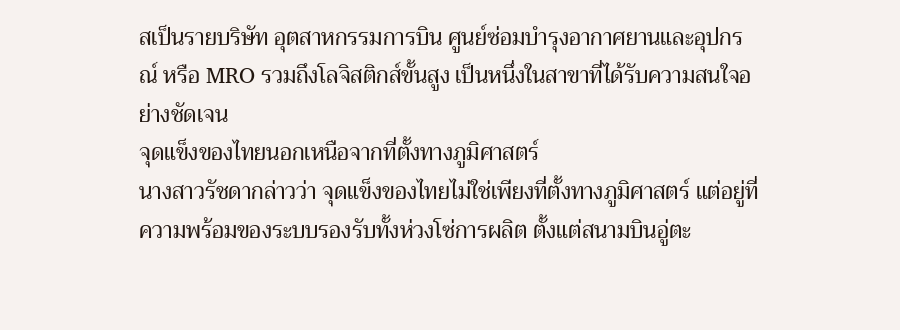สเป็นรายบริษัท อุตสาหกรรมการบิน ศูนย์ซ่อมบำรุงอากาศยานและอุปกรณ์ หรือ MRO รวมถึงโลจิสติกส์ขั้นสูง เป็นหนึ่งในสาขาที่ได้รับความสนใจอย่างชัดเจน
จุดแข็งของไทยนอกเหนือจากที่ตั้งทางภูมิศาสตร์
นางสาวรัชดากล่าวว่า จุดแข็งของไทยไม่ใช่เพียงที่ตั้งทางภูมิศาสตร์ แต่อยู่ที่ความพร้อมของระบบรองรับทั้งห่วงโซ่การผลิต ตั้งแต่สนามบินอู่ตะ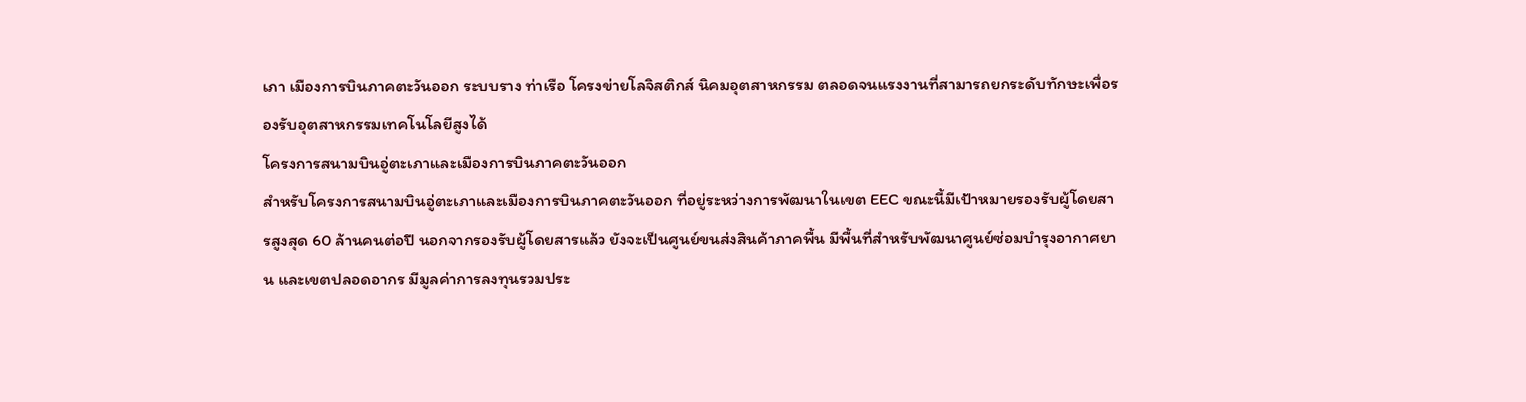เภา เมืองการบินภาคตะวันออก ระบบราง ท่าเรือ โครงข่ายโลจิสติกส์ นิคมอุตสาหกรรม ตลอดจนแรงงานที่สามารถยกระดับทักษะเพื่อรองรับอุตสาหกรรมเทคโนโลยีสูงได้
โครงการสนามบินอู่ตะเภาและเมืองการบินภาคตะวันออก
สำหรับโครงการสนามบินอู่ตะเภาและเมืองการบินภาคตะวันออก ที่อยู่ระหว่างการพัฒนาในเขต EEC ขณะนี้มีเป้าหมายรองรับผู้โดยสารสูงสุด 60 ล้านคนต่อปี นอกจากรองรับผู้โดยสารแล้ว ยังจะเป็นศูนย์ขนส่งสินค้าภาคพื้น มีพื้นที่สำหรับพัฒนาศูนย์ซ่อมบำรุงอากาศยาน และเขตปลอดอากร มีมูลค่าการลงทุนรวมประ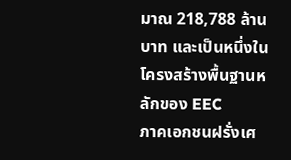มาณ 218,788 ล้านบาท และเป็นหนึ่งในโครงสร้างพื้นฐานหลักของ EEC
ภาคเอกชนฝรั่งเศ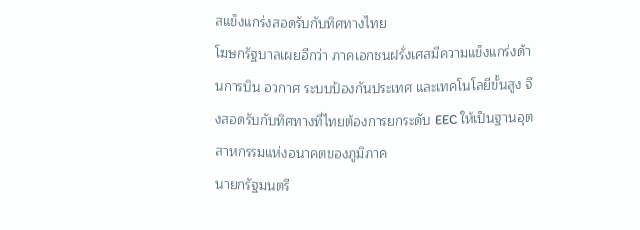สแข็งแกร่งสอดรับกับทิศทางไทย
โฆษกรัฐบาลเผยอีกว่า ภาคเอกชนฝรั่งเศสมีความแข็งแกร่งด้านการบิน อวกาศ ระบบป้องกันประเทศ และเทคโนโลยีขั้นสูง จึงสอดรับกับทิศทางที่ไทยต้องการยกระดับ EEC ให้เป็นฐานอุตสาหกรรมแห่งอนาคตของภูมิภาค
นายกรัฐมนตรี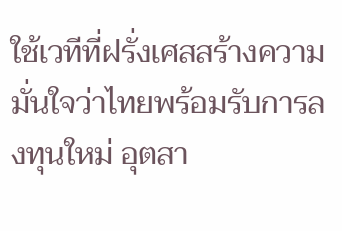ใช้เวทีที่ฝรั่งเศสสร้างความมั่นใจว่าไทยพร้อมรับการลงทุนใหม่ อุตสา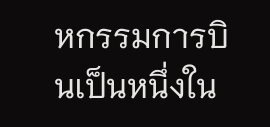หกรรมการบินเป็นหนึ่งใน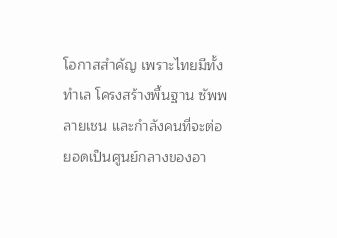โอกาสสำคัญ เพราะไทยมีทั้งทำเล โครงสร้างพื้นฐาน ซัพพลายเชน และกำลังคนที่จะต่อยอดเป็นศูนย์กลางของอา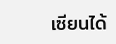เซียนได้